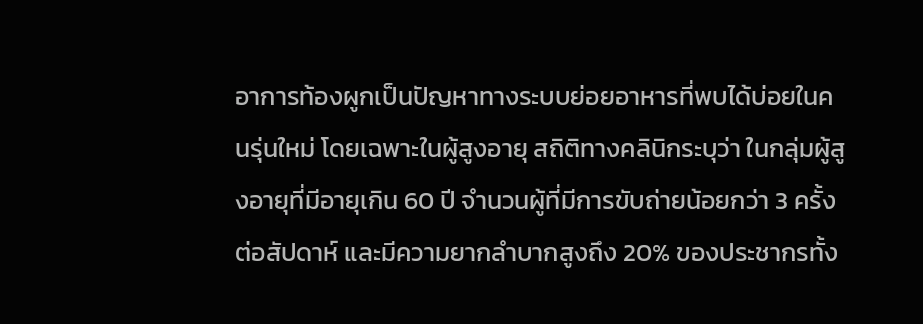อาการท้องผูกเป็นปัญหาทางระบบย่อยอาหารที่พบได้บ่อยในคนรุ่นใหม่ โดยเฉพาะในผู้สูงอายุ สถิติทางคลินิกระบุว่า ในกลุ่มผู้สูงอายุที่มีอายุเกิน 60 ปี จำนวนผู้ที่มีการขับถ่ายน้อยกว่า 3 ครั้งต่อสัปดาห์ และมีความยากลำบากสูงถึง 20% ของประชากรทั้ง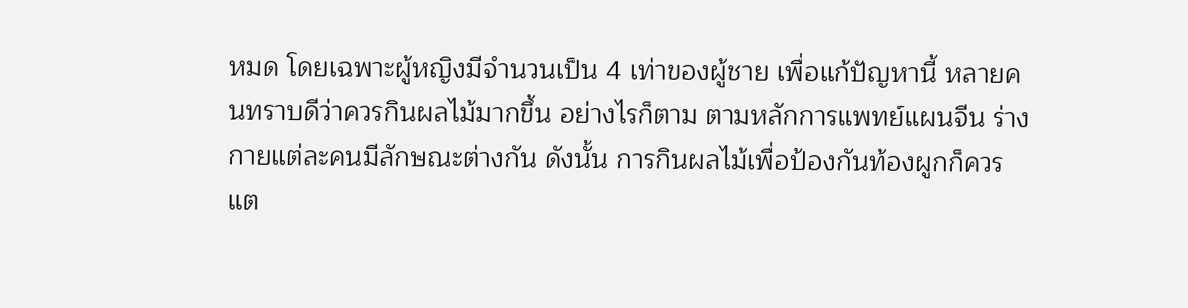หมด โดยเฉพาะผู้หญิงมีจำนวนเป็น 4 เท่าของผู้ชาย เพื่อแก้ปัญหานี้ หลายคนทราบดีว่าควรกินผลไม้มากขึ้น อย่างไรก็ตาม ตามหลักการแพทย์แผนจีน ร่างกายแต่ละคนมีลักษณะต่างกัน ดังนั้น การกินผลไม้เพื่อป้องกันท้องผูกก็ควรแต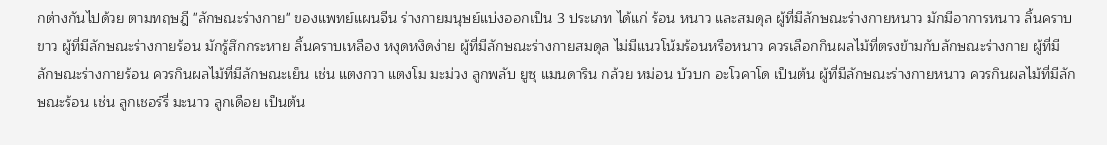กต่างกันไปด้วย ตามทฤษฎี "ลักษณะร่างกาย" ของแพทย์แผนจีน ร่างกายมนุษย์แบ่งออกเป็น 3 ประเภท ได้แก่ ร้อน หนาว และสมดุล ผู้ที่มีลักษณะร่างกายหนาว มักมีอาการหนาว ลิ้นคราบขาว ผู้ที่มีลักษณะร่างกายร้อน มักรู้สึกกระหาย ลิ้นคราบเหลือง หงุดหงิดง่าย ผู้ที่มีลักษณะร่างกายสมดุล ไม่มีแนวโน้มร้อนหรือหนาว ควรเลือกกินผลไม้ที่ตรงข้ามกับลักษณะร่างกาย ผู้ที่มีลักษณะร่างกายร้อน ควรกินผลไม้ที่มีลักษณะเย็น เช่น แตงกวา แตงโม มะม่วง ลูกพลับ ยูซุ แมนดาริน กล้วย หม่อน บัวบก อะโวคาโด เป็นต้น ผู้ที่มีลักษณะร่างกายหนาว ควรกินผลไม้ที่มีลักษณะร้อน เช่น ลูกเชอร์รี่ มะนาว ลูกเดือย เป็นต้น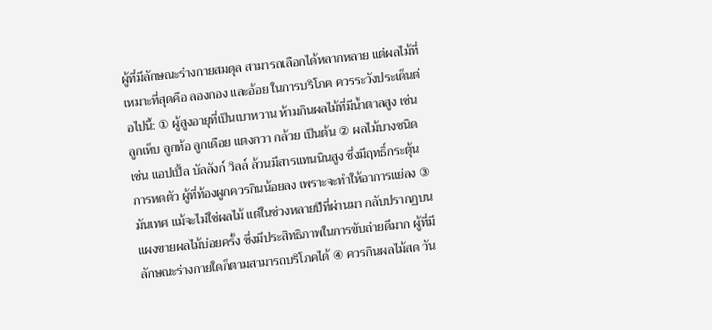ผู้ที่มีลักษณะร่างกายสมดุล สามารถเลือกได้หลากหลาย แต่ผลไม้ที่เหมาะที่สุดคือ ลองกอง และอ้อย ในการบริโภค ควรระวังประเด็นต่อไปนี้: ① ผู้สูงอายุที่เป็นเบาหวาน ห้ามกินผลไม้ที่มีน้ำตาลสูง เช่น ลูกเห็บ ลูกท้อ ลูกเดือย แตงกวา กล้วย เป็นต้น ② ผลไม้บางชนิด เช่น แอปเปิ้ล บัลลังก์ วิลล์ ล้วนมีสารแทนนินสูง ซึ่งมีฤทธิ์กระตุ้นการหดตัว ผู้ที่ท้องผูกควรกินน้อยลง เพราะจะทำให้อาการแย่ลง ③ มันเทศ แม้จะไม่ใช่ผลไม้ แต่ในช่วงหลายปีที่ผ่านมา กลับปรากฏบนแผงขายผลไม้บ่อยครั้ง ซึ่งมีประสิทธิภาพในการขับถ่ายดีมาก ผู้ที่มีลักษณะร่างกายใดก็ตามสามารถบริโภคได้ ④ ควรกินผลไม้สด วัน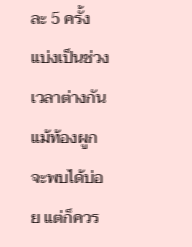ละ 5 ครั้ง แบ่งเป็นช่วงเวลาต่างกัน แม้ท้องผูกจะพบได้บ่อย แต่ก็ควร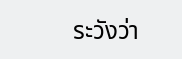ระวังว่า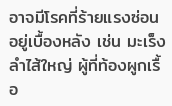อาจมีโรคที่ร้ายแรงซ่อนอยู่เบื้องหลัง เช่น มะเร็งลำไส้ใหญ่ ผู้ที่ท้องผูกเรื้อ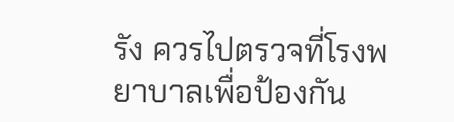รัง ควรไปตรวจที่โรงพยาบาลเพื่อป้องกัน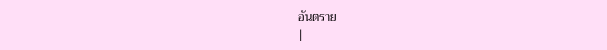อันตราย
|